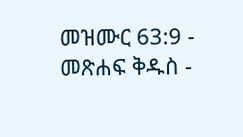መዝሙር 63:9 - መጽሐፍ ቅዱስ -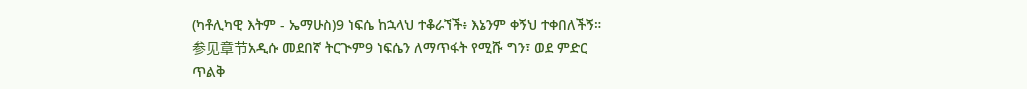(ካቶሊካዊ እትም - ኤማሁስ)9 ነፍሴ ከኋላህ ተቆራኘች፥ እኔንም ቀኝህ ተቀበለችኝ። 参见章节አዲሱ መደበኛ ትርጒም9 ነፍሴን ለማጥፋት የሚሹ ግን፣ ወደ ምድር ጥልቅ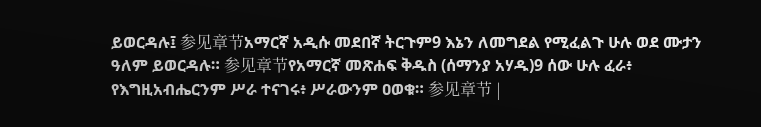ይወርዳሉ፤ 参见章节አማርኛ አዲሱ መደበኛ ትርጉም9 እኔን ለመግደል የሚፈልጉ ሁሉ ወደ ሙታን ዓለም ይወርዳሉ። 参见章节የአማርኛ መጽሐፍ ቅዱስ (ሰማንያ አሃዱ)9 ሰው ሁሉ ፈራ፥ የእግዚአብሔርንም ሥራ ተናገሩ፥ ሥራውንም ዐወቁ። 参见章节 |